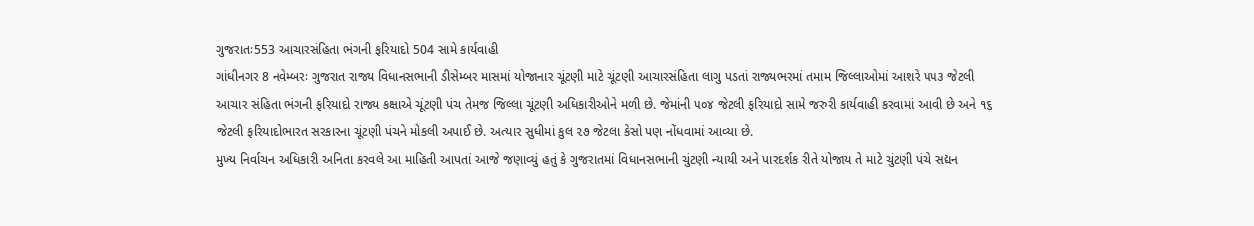ગુજરાતઃ553 આચારસંહિતા ભંગની ફરિયાદો 504 સામે કાર્યવાહી
ગાંધીનગર 8 નવેમ્બરઃ ગુજરાત રાજ્ય વિધાનસભાની ડીસેમ્બર માસમાં યોજાનાર ચૂંટણી માટે ચૂંટણી આચારસંહિતા લાગુ પડતાં રાજ્યભરમાં તમામ જિલ્લાઓમાં આશરે ૫૫૩ જેટલી આચાર સંહિતા ભંગની ફરિયાદો રાજ્ય કક્ષાએ ચૂંટણી પંચ તેમજ જિલ્લા ચૂંટણી અધિકારીઓને મળી છે. જેમાંની ૫૦૪ જેટલી ફરિયાદો સામે જરુરી કાર્યવાહી કરવામાં આવી છે અને ૧૬ જેટલી ફરિયાદોભારત સરકારના ચૂંટણી પંચને મોકલી અપાઈ છે. અત્યાર સુધીમાં કુલ ૨૭ જેટલા કેસો પણ નોંધવામાં આવ્યા છે.
મુખ્ય નિર્વાચન અધિકારી અનિતા કરવલે આ માહિતી આપતાં આજે જણાવ્યું હતું કે ગુજરાતમાં વિધાનસભાની ચુંટણી ન્યાયી અને પારદર્શક રીતે યોજાય તે માટે ચુંટણી પંચે સદ્યન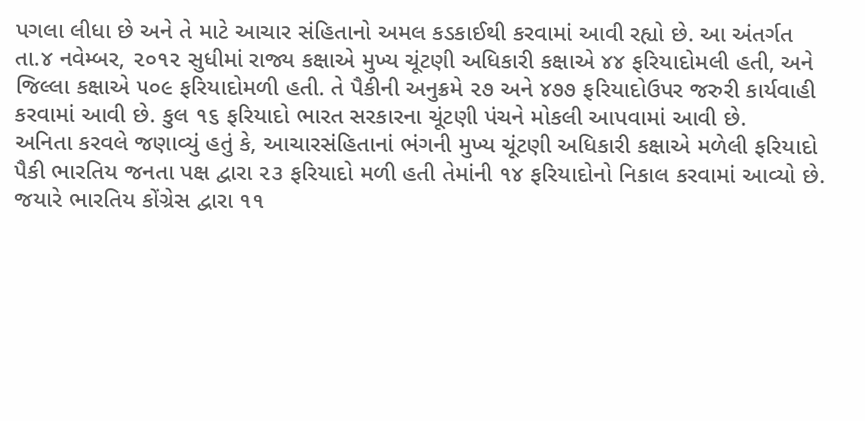પગલા લીધા છે અને તે માટે આચાર સંહિતાનો અમલ કડકાઈથી કરવામાં આવી રહ્યો છે. આ અંતર્ગત તા.૪ નવેમ્બર, ૨૦૧૨ સુધીમાં રાજ્ય કક્ષાએ મુખ્ય ચૂંટણી અધિકારી કક્ષાએ ૪૪ ફરિયાદોમલી હતી, અને જિલ્લા કક્ષાએ ૫૦૯ ફરિયાદોમળી હતી. તે પૈકીની અનુક્રમે ૨૭ અને ૪૭૭ ફરિયાદોઉપર જરુરી કાર્યવાહી કરવામાં આવી છે. કુલ ૧૬ ફરિયાદો ભારત સરકારના ચૂંટણી પંચને મોકલી આપવામાં આવી છે.
અનિતા કરવલે જણાવ્યું હતું કે, આચારસંહિતાનાં ભંગની મુખ્ય ચૂંટણી અધિકારી કક્ષાએ મળેલી ફરિયાદો પૈકી ભારતિય જનતા પક્ષ દ્વારા ૨૩ ફરિયાદો મળી હતી તેમાંની ૧૪ ફરિયાદોનો નિકાલ કરવામાં આવ્યો છે. જયારે ભારતિય કોંગ્રેસ દ્વારા ૧૧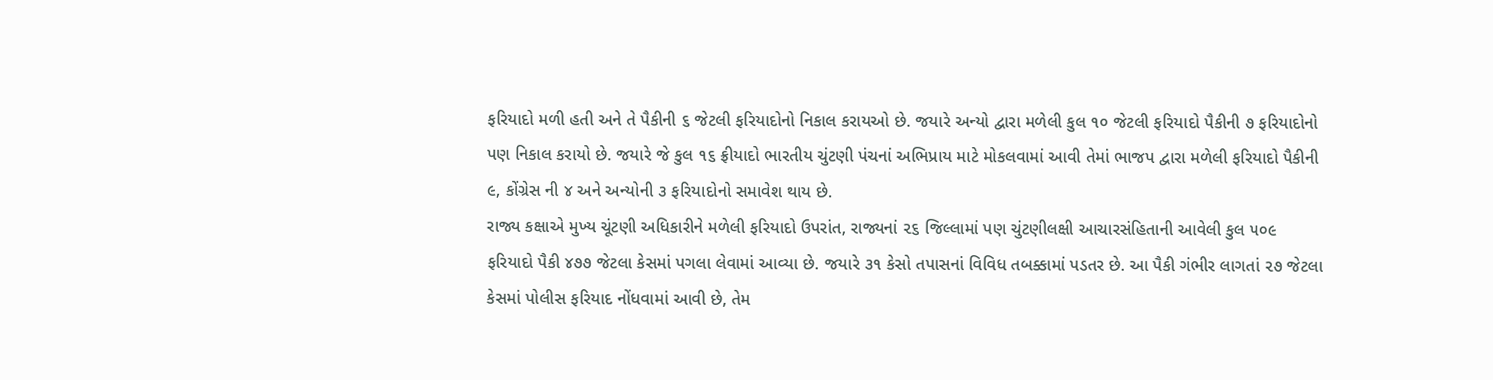ફરિયાદો મળી હતી અને તે પૈકીની ૬ જેટલી ફરિયાદોનો નિકાલ કરાયઓ છે. જયારે અન્યો દ્વારા મળેલી કુલ ૧૦ જેટલી ફરિયાદો પૈકીની ૭ ફરિયાદોનો પણ નિકાલ કરાયો છે. જયારે જે કુલ ૧૬ ફ્રીયાદો ભારતીય ચુંટણી પંચનાં અભિપ્રાય માટે મોકલવામાં આવી તેમાં ભાજપ દ્વારા મળેલી ફરિયાદો પૈકીની ૯, કોંગ્રેસ ની ૪ અને અન્યોની ૩ ફરિયાદોનો સમાવેશ થાય છે.
રાજ્ય કક્ષાએ મુખ્ય ચૂંટણી અધિકારીને મળેલી ફરિયાદો ઉપરાંત, રાજ્યનાં ૨૬ જિલ્લામાં પણ ચુંટણીલક્ષી આચારસંહિતાની આવેલી કુલ ૫૦૯ ફરિયાદો પૈકી ૪૭૭ જેટલા કેસમાં પગલા લેવામાં આવ્યા છે. જયારે ૩૧ કેસો તપાસનાં વિવિધ તબક્કામાં પડતર છે. આ પૈકી ગંભીર લાગતાં ૨૭ જેટલા કેસમાં પોલીસ ફરિયાદ નોંધવામાં આવી છે, તેમ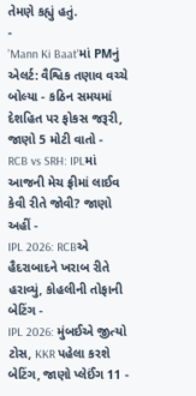તેમણે કહ્યું હતું.
-
'Mann Ki Baat'માં PMનું એલર્ટ: વૈશ્વિક તણાવ વચ્ચે બોલ્યા - કઠિન સમયમાં દેશહિત પર ફોકસ જરૂરી, જાણો 5 મોટી વાતો -
RCB vs SRH: IPLમાં આજની મેચ ફ્રીમાં લાઈવ કેવી રીતે જોવી? જાણો અહીં -
IPL 2026: RCBએ હૈદરાબાદને ખરાબ રીતે હરાવ્યું, કોહલીની તોફાની બેટિંગ -
IPL 2026: મુંબઈએ જીત્યો ટોસ, KKR પહેલા કરશે બેટિંગ, જાણો પ્લેઈંગ 11 -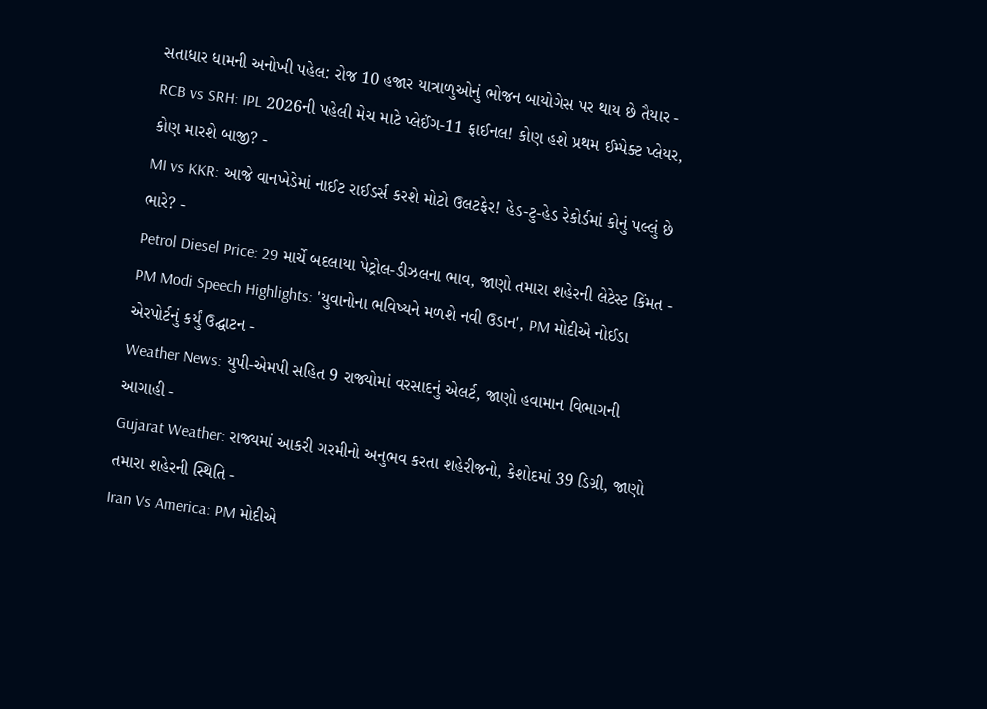સતાધાર ધામની અનોખી પહેલ: રોજ 10 હજાર યાત્રાળુઓનું ભોજન બાયોગેસ પર થાય છે તૈયાર -
RCB vs SRH: IPL 2026ની પહેલી મેચ માટે પ્લેઈંગ-11 ફાઈનલ! કોણ હશે પ્રથમ ઈમ્પેક્ટ પ્લેયર, કોણ મારશે બાજી? -
MI vs KKR: આજે વાનખેડેમાં નાઈટ રાઈડર્સ કરશે મોટો ઉલટફેર! હેડ-ટુ-હેડ રેકોર્ડમાં કોનું પલ્લું છે ભારે? -
Petrol Diesel Price: 29 માર્ચે બદલાયા પેટ્રોલ-ડીઝલના ભાવ, જાણો તમારા શહેરની લેટેસ્ટ કિંમત -
PM Modi Speech Highlights: 'યુવાનોના ભવિષ્યને મળશે નવી ઉડાન', PM મોદીએ નોઈડા એરપોર્ટનું કર્યું ઉદ્ઘાટન -
Weather News: યુપી-એમપી સહિત 9 રાજ્યોમાં વરસાદનું એલર્ટ, જાણો હવામાન વિભાગની આગાહી -
Gujarat Weather: રાજ્યમાં આકરી ગરમીનો અનુભવ કરતા શહેરીજનો, કેશોદમાં 39 ડિગ્રી, જાણો તમારા શહેરની સ્થિતિ -
Iran Vs America: PM મોદીએ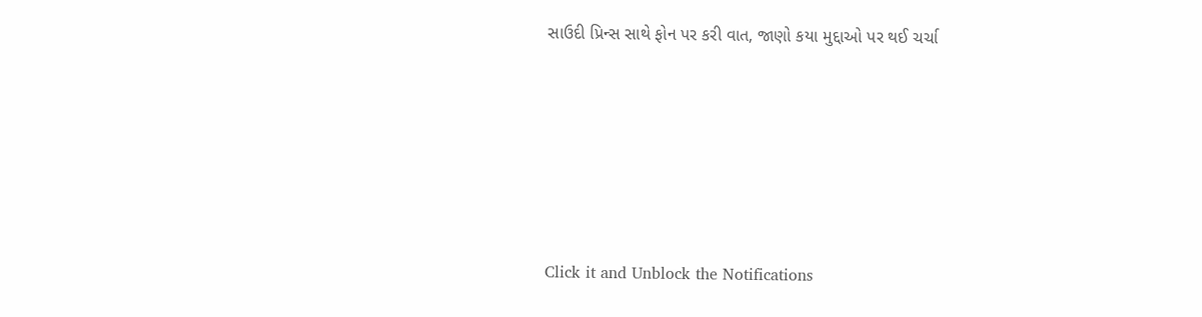સાઉદી પ્રિન્સ સાથે ફોન પર કરી વાત, જાણો કયા મુદ્દાઓ પર થઈ ચર્ચા






Click it and Unblock the Notifications